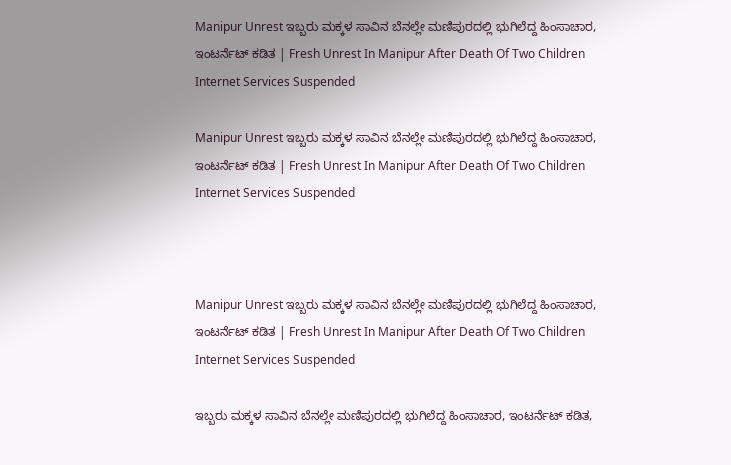Manipur Unrest ಇಬ್ಬರು ಮಕ್ಕಳ ಸಾವಿನ ಬೆನಲ್ಲೇ ಮಣಿಪುರದಲ್ಲಿ ಭುಗಿಲೆದ್ದ ಹಿಂಸಾಚಾರ, ಇಂಟರ್ನೆಟ್ ಕಡಿತ | Fresh Unrest In Manipur After Death Of Two Children Internet Services Suspended

Manipur Unrest ಇಬ್ಬರು ಮಕ್ಕಳ ಸಾವಿನ ಬೆನಲ್ಲೇ ಮಣಿಪುರದಲ್ಲಿ ಭುಗಿಲೆದ್ದ ಹಿಂಸಾಚಾರ, ಇಂಟರ್ನೆಟ್ ಕಡಿತ | Fresh Unrest In Manipur After Death Of Two Children Internet Services Suspended



Manipur Unrest ಇಬ್ಬರು ಮಕ್ಕಳ ಸಾವಿನ ಬೆನಲ್ಲೇ ಮಣಿಪುರದಲ್ಲಿ ಭುಗಿಲೆದ್ದ ಹಿಂಸಾಚಾರ, ಇಂಟರ್ನೆಟ್ ಕಡಿತ | Fresh Unrest In Manipur After Death Of Two Children Internet Services Suspended

ಇಬ್ಬರು ಮಕ್ಕಳ ಸಾವಿನ ಬೆನಲ್ಲೇ ಮಣಿಪುರದಲ್ಲಿ ಭುಗಿಲೆದ್ದ ಹಿಂಸಾಚಾರ, ಇಂಟರ್ನೆಟ್ ಕಡಿತ,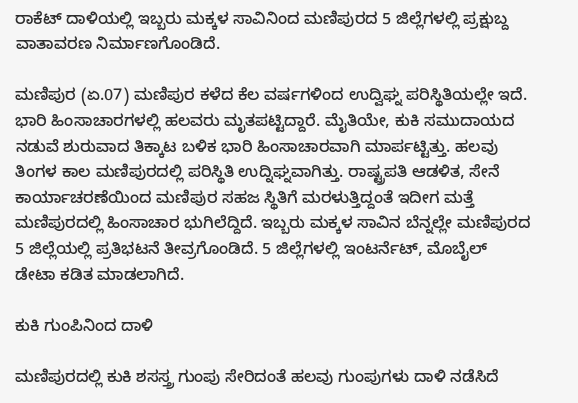ರಾಕೆಟ್ ದಾಳಿಯಲ್ಲಿ ಇಬ್ಬರು ಮಕ್ಕಳ ಸಾವಿನಿಂದ ಮಣಿಪುರದ 5 ಜಿಲ್ಲೆಗಳಲ್ಲಿ ಪ್ರಕ್ಷುಬ್ದ ವಾತಾವರಣ ನಿರ್ಮಾಣಗೊಂಡಿದೆ.

ಮಣಿಪುರ (ಏ.07) ಮಣಿಪುರ ಕಳೆದ ಕೆಲ ವರ್ಷಗಳಿಂದ ಉದ್ವಿಘ್ನ ಪರಿಸ್ಥಿತಿಯಲ್ಲೇ ಇದೆ. ಭಾರಿ ಹಿಂಸಾಚಾರಗಳಲ್ಲಿ ಹಲವರು ಮೃತಪಟ್ಟಿದ್ದಾರೆ. ಮೈತಿಯೇ, ಕುಕಿ ಸಮುದಾಯದ ನಡುವೆ ಶುರುವಾದ ತಿಕ್ಕಾಟ ಬಳಿಕ ಭಾರಿ ಹಿಂಸಾಚಾರವಾಗಿ ಮಾರ್ಪಟ್ಟಿತ್ತು. ಹಲವು ತಿಂಗಳ ಕಾಲ ಮಣಿಪುರದಲ್ಲಿ ಪರಿಸ್ಥಿತಿ ಉದ್ನಿಘ್ನವಾಗಿತ್ತು. ರಾಷ್ಟ್ರಪತಿ ಆಡಳಿತ, ಸೇನೆ ಕಾರ್ಯಾಚರಣೆಯಿಂದ ಮಣಿಪುರ ಸಹಜ ಸ್ಥಿತಿಗೆ ಮರಳುತ್ತಿದ್ದಂತೆ ಇದೀಗ ಮತ್ತೆ ಮಣಿಪುರದಲ್ಲಿ ಹಿಂಸಾಚಾರ ಭುಗಿಲೆದ್ದಿದೆ. ಇಬ್ಬರು ಮಕ್ಕಳ ಸಾವಿನ ಬೆನ್ನಲ್ಲೇ ಮಣಿಪುರದ 5 ಜಿಲ್ಲೆಯಲ್ಲಿ ಪ್ರತಿಭಟನೆ ತೀವ್ರಗೊಂಡಿದೆ. 5 ಜಿಲ್ಲೆಗಳಲ್ಲಿ ಇಂಟರ್ನೆಟ್, ಮೊಬೈಲ್ ಡೇಟಾ ಕಡಿತ ಮಾಡಲಾಗಿದೆ.

ಕುಕಿ ಗುಂಪಿನಿಂದ ದಾಳಿ

ಮಣಿಪುರದಲ್ಲಿ ಕುಕಿ ಶಸಸ್ತ್ರ ಗುಂಪು ಸೇರಿದಂತೆ ಹಲವು ಗುಂಪುಗಳು ದಾಳಿ ನಡೆಸಿದೆ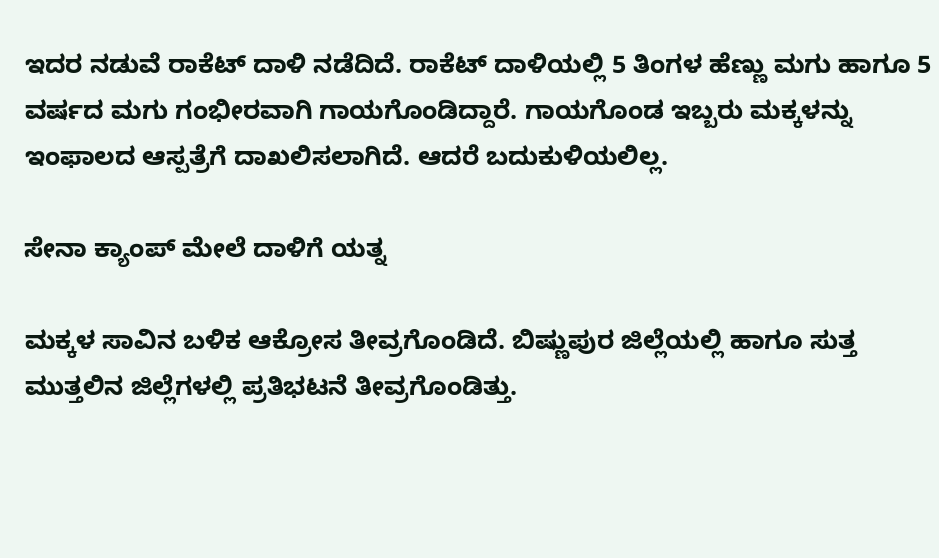ಇದರ ನಡುವೆ ರಾಕೆಟ್ ದಾಳಿ ನಡೆದಿದೆ. ರಾಕೆಟ್ ದಾಳಿಯಲ್ಲಿ 5 ತಿಂಗಳ ಹೆಣ್ಣು ಮಗು ಹಾಗೂ 5 ವರ್ಷದ ಮಗು ಗಂಭೀರವಾಗಿ ಗಾಯಗೊಂಡಿದ್ದಾರೆ. ಗಾಯಗೊಂಡ ಇಬ್ಬರು ಮಕ್ಕಳನ್ನು ಇಂಫಾಲದ ಆಸ್ಪತ್ರೆಗೆ ದಾಖಲಿಸಲಾಗಿದೆ. ಆದರೆ ಬದುಕುಳಿಯಲಿಲ್ಲ.

ಸೇನಾ ಕ್ಯಾಂಪ್ ಮೇಲೆ ದಾಳಿಗೆ ಯತ್ನ

ಮಕ್ಕಳ ಸಾವಿನ ಬಳಿಕ ಆಕ್ರೋಸ ತೀವ್ರಗೊಂಡಿದೆ. ಬಿಷ್ಣುಪುರ ಜಿಲ್ಲೆಯಲ್ಲಿ ಹಾಗೂ ಸುತ್ತ ಮುತ್ತಲಿನ ಜಿಲ್ಲೆಗಳಲ್ಲಿ ಪ್ರತಿಭಟನೆ ತೀವ್ರಗೊಂಡಿತ್ತು.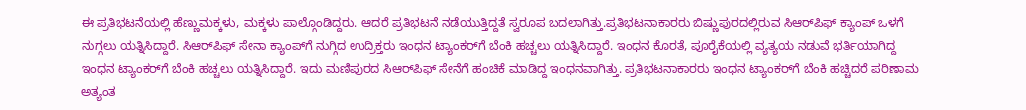ಈ ಪ್ರತಿಭಟನೆಯಲ್ಲಿ ಹೆಣ್ಣುಮಕ್ಕಳು, ಮಕ್ಕಳು ಪಾಲ್ಗೊಂಡಿದ್ದರು. ಆದರೆ ಪ್ರತಿಭಟನೆ ನಡೆಯುತ್ತಿದ್ದತೆ ಸ್ವರೂಪ ಬದಲಾಗಿತ್ತು.ಪ್ರತಿಭಟನಾಕಾರರು ಬಿಷ್ಣುಪುರದಲ್ಲಿರುವ ಸಿಆರ್‌ಪಿಫ್ ಕ್ಯಾಂಪ್ ಒಳಗೆ ನುಗ್ಗಲು ಯತ್ನಿಸಿದ್ದಾರೆ. ಸಿಆರ್‌ಪಿಫ್ ಸೇನಾ ಕ್ಯಾಂಪ್‌ಗೆ ನುಗ್ಗಿದ ಉದ್ರಿಕ್ತರು ಇಂಧನ ಟ್ಯಾಂಕರ್‌ಗೆ ಬೆಂಕಿ ಹಚ್ಚಲು ಯತ್ನಿಸಿದ್ದಾರೆ. ಇಂಧನ ಕೊರತೆ, ಪೂರೈಕೆಯಲ್ಲಿ ವ್ಯತ್ಯಯ ನಡುವೆ ಭರ್ತಿಯಾಗಿದ್ದ ಇಂಧನ ಟ್ಯಾಂಕರ್‌ಗೆ ಬೆಂಕಿ ಹಚ್ಚಲು ಯತ್ನಿಸಿದ್ದಾರೆ. ಇದು ಮಣಿಪುರದ ಸಿಆರ್‌ಪಿಫ್ ಸೇನೆಗೆ ಹಂಚಿಕೆ ಮಾಡಿದ್ದ ಇಂಧನವಾಗಿತ್ತು. ಪ್ರತಿಭಟನಾಕಾರರು ಇಂಧನ ಟ್ಯಾಂಕರ್‌ಗೆ ಬೆಂಕಿ ಹಚ್ಚಿದರೆ ಪರಿಣಾಮ ಅತ್ಯಂತ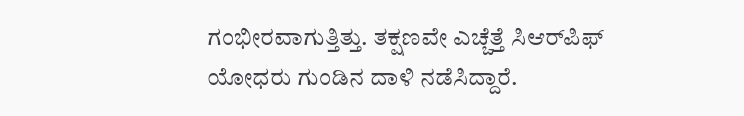ಗಂಭೀರವಾಗುತ್ತಿತ್ತು. ತಕ್ಷಣವೇ ಎಚ್ಚೆತ್ತೆ ಸಿಆರ್‌ಪಿಫ್ ಯೋಧರು ಗುಂಡಿನ ದಾಳಿ ನಡೆಸಿದ್ದಾರೆ.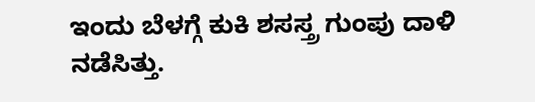ಇಂದು ಬೆಳಗ್ಗೆ ಕುಕಿ ಶಸಸ್ತ್ರ ಗುಂಪು ದಾಳಿ ನಡೆಸಿತ್ತು.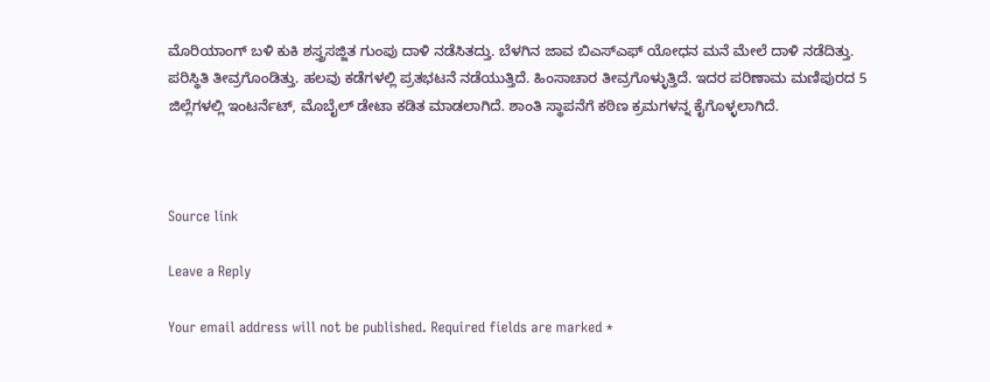ಮೊರಿಯಾಂಗ್ ಬಳಿ ಕುಕಿ ಶಸ್ತ್ರಸಜ್ಜಿತ ಗುಂಪು ದಾಳಿ ನಡೆಸಿತದ್ತು. ಬೆಳಗಿನ ಜಾವ ಬಿಎಸ್‌ಎಫ್ ಯೋಧನ ಮನೆ ಮೇಲೆ ದಾಳಿ ನಡೆದಿತ್ತು. ಪರಿಸ್ಥಿತಿ ತೀವ್ರಗೊಂಡಿತ್ತು. ಹಲವು ಕಡೆಗಳಲ್ಲಿ ಪ್ರತಭಟನೆ ನಡೆಯುತ್ತಿದೆ. ಹಿಂಸಾಚಾರ ತೀವ್ರಗೊಳ್ಳುತ್ತಿದೆ. ಇದರ ಪರಿಣಾಮ ಮಣಿಪುರದ 5 ಜಿಲ್ಲೆಗಳಲ್ಲಿ ಇಂಟರ್ನೆಟ್, ಮೊಬೈಲ್ ಡೇಟಾ ಕಡಿತ ಮಾಡಲಾಗಿದೆ. ಶಾಂತಿ ಸ್ಥಾಪನೆಗೆ ಕಠಿಣ ಕ್ರಮಗಳನ್ನ ಕೈಗೊಳ್ಳಲಾಗಿದೆ.



Source link

Leave a Reply

Your email address will not be published. Required fields are marked *